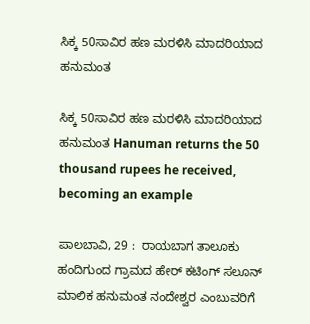ಸಿಕ್ಕ 50ಸಾವಿರ ಹಣ ಮರಳಿಸಿ ಮಾದರಿಯಾದ ಹನುಮಂತ

ಸಿಕ್ಕ 50ಸಾವಿರ ಹಣ ಮರಳಿಸಿ ಮಾದರಿಯಾದ ಹನುಮಂತ Hanuman returns the 50 thousand rupees he received, becoming an example

ಪಾಲಬಾವಿ, 29 :  ರಾಯಬಾಗ ತಾಲೂಕು ಹಂದಿಗುಂದ ಗ್ರಾಮದ ಹೇರ್ ಕಟಿಂಗ್ ಸಲೂನ್ ಮಾಲಿಕ ಹನುಮಂತ ನಂದೇಶ್ವರ ಎಂಬುವರಿಗೆ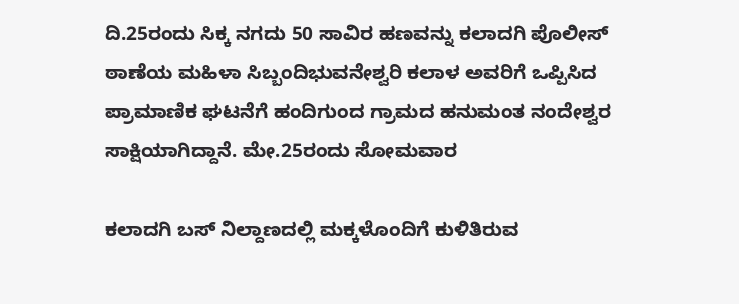ದಿ.25ರಂದು ಸಿಕ್ಕ ನಗದು 50 ಸಾವಿರ ಹಣವನ್ನು ಕಲಾದಗಿ ಪೊಲೀಸ್ ಠಾಣೆಯ ಮಹಿಳಾ ಸಿಬ್ಬಂದಿಭುವನೇಶ್ವರಿ ಕಲಾಳ ಅವರಿಗೆ ಒಪ್ಪಿಸಿದ ಪ್ರಾಮಾಣಿಕ ಘಟನೆಗೆ ಹಂದಿಗುಂದ ಗ್ರಾಮದ ಹನುಮಂತ ನಂದೇಶ್ವರ ಸಾಕ್ಷಿಯಾಗಿದ್ದಾನೆ. ಮೇ.25ರಂದು ಸೋಮವಾರ

ಕಲಾದಗಿ ಬಸ್ ನಿಲ್ದಾಣದಲ್ಲಿ ಮಕ್ಕಳೊಂದಿಗೆ ಕುಳಿತಿರುವ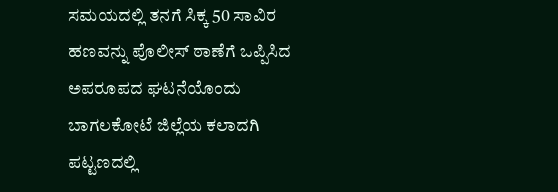ಸಮಯದಲ್ಲಿ ತನಗೆ ಸಿಕ್ಕ 50 ಸಾವಿರ ಹಣವನ್ನು ಪೊಲೀಸ್ ಠಾಣೆಗೆ ಒಪ್ಪಿಸಿದ ಅಪರೂಪದ ಘಟನೆಯೊಂದು ಬಾಗಲಕೋಟೆ ಜಿಲ್ಲೆಯ ಕಲಾದಗಿ ಪಟ್ಟಣದಲ್ಲಿ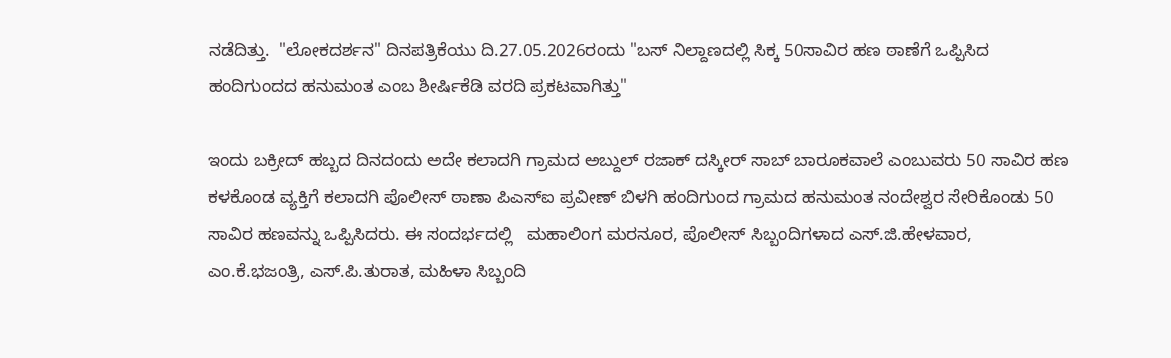ನಡೆದಿತ್ತು.  "ಲೋಕದರ್ಶನ" ದಿನಪತ್ರಿಕೆಯು ದಿ.27.05.2026ರಂದು "ಬಸ್ ನಿಲ್ದಾಣದಲ್ಲಿ ಸಿಕ್ಕ 50ಸಾವಿರ ಹಣ ಠಾಣೆಗೆ ಒಪ್ಪಿಸಿದ ಹಂದಿಗುಂದದ ಹನುಮಂತ ಎಂಬ ಶೀರ್ಷಿಕೆಡಿ ವರದಿ ಪ್ರಕಟವಾಗಿತ್ತು"

ಇಂದು ಬಕ್ರೀದ್ ಹಬ್ಬದ ದಿನದಂದು ಅದೇ ಕಲಾದಗಿ ಗ್ರಾಮದ ಅಬ್ದುಲ್ ರಜಾಕ್ ದಸ್ಕೀರ್ ಸಾಬ್ ಬಾರೂಕವಾಲೆ ಎಂಬುವರು 50 ಸಾವಿರ ಹಣ ಕಳಕೊಂಡ ವ್ಯಕ್ತಿಗೆ ಕಲಾದಗಿ ಪೊಲೀಸ್ ಠಾಣಾ ಪಿಎಸ್‌ಐ ಪ್ರವೀಣ್ ಬಿಳಗಿ ಹಂದಿಗುಂದ ಗ್ರಾಮದ ಹನುಮಂತ ನಂದೇಶ್ವರ ಸೇರಿಕೊಂಡು 50 ಸಾವಿರ ಹಣವನ್ನು ಒಪ್ಪಿಸಿದರು. ಈ ಸಂದರ್ಭದಲ್ಲಿ   ಮಹಾಲಿಂಗ ಮರನೂರ, ಪೊಲೀಸ್ ಸಿಬ್ಬಂದಿಗಳಾದ ಎಸ್‌.ಜಿ.ಹೇಳವಾರ, ಎಂ.ಕೆ.ಭಜಂತ್ರಿ, ಎಸ್‌.ಪಿ.ತುರಾತ, ಮಹಿಳಾ ಸಿಬ್ಬಂದಿ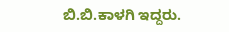ಬಿ.ಬಿ.ಕಾಳಗಿ ಇದ್ದರು.